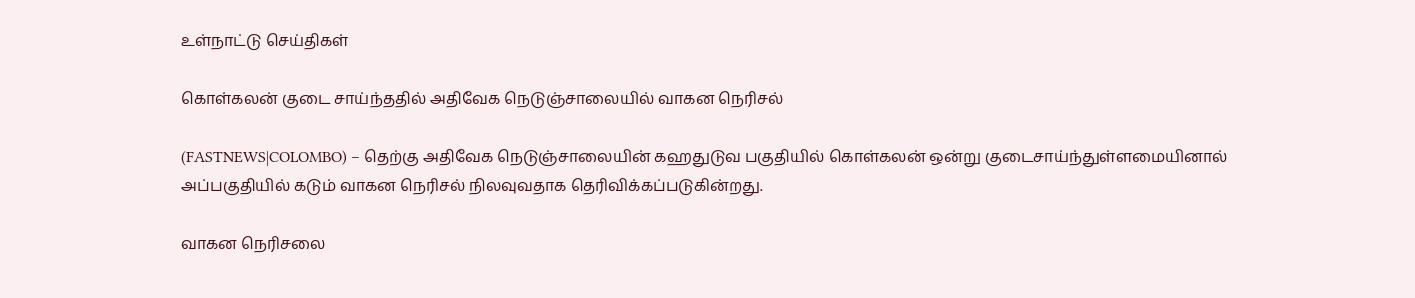உள்நாட்டு செய்திகள்

கொள்கலன் குடை சாய்ந்ததில் அதிவேக நெடுஞ்சாலையில் வாகன நெரிசல்

(FASTNEWS|COLOMBO) – தெற்கு அதிவேக நெடுஞ்சாலையின் கஹதுடுவ பகுதியில் கொள்கலன் ஒன்று குடைசாய்ந்துள்ளமையினால் அப்பகுதியில் கடும் வாகன நெரிசல் நிலவுவதாக தெரிவிக்கப்படுகின்றது.

வாகன நெரிசலை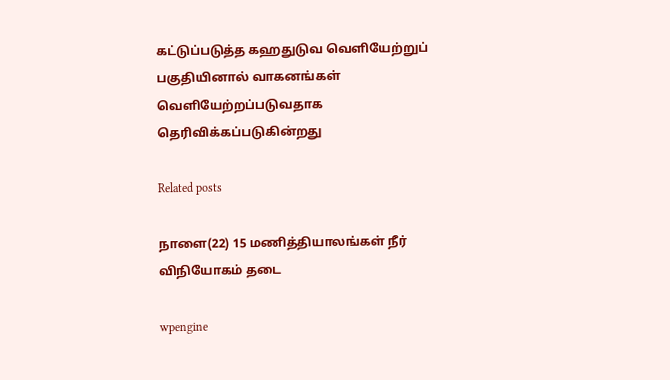கட்டுப்படுத்த கஹதுடுவ வெளியேற்றுப் பகுதியினால் வாகனங்கள் வெளியேற்றப்படுவதாக தெரிவிக்கப்படுகின்றது

Related posts

நாளை(22) 15 மணித்தியாலங்கள் நீர் விநியோகம் தடை

wpengine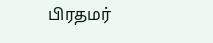பிரதமர்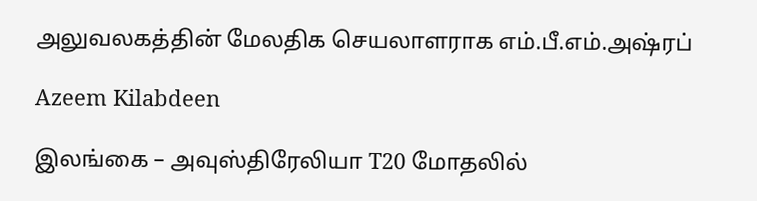அலுவலகத்தின் மேலதிக செயலாளராக எம்.பீ.எம்.அஷ்ரப்

Azeem Kilabdeen

இலங்கை – அவுஸ்திரேலியா T20 மோதலில்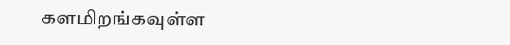களமிறங்கவுள்ள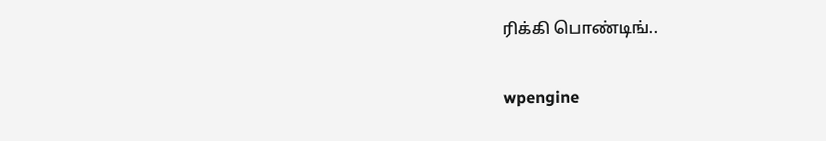ரிக்கி பொண்டிங்..

wpengine